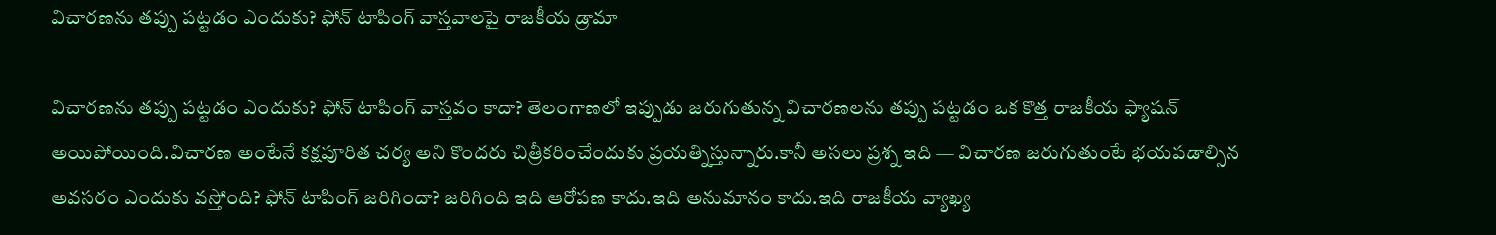విచారణను తప్పు పట్టడం ఎందుకు? ఫోన్ టాపింగ్ వాస్తవాలపై రాజకీయ డ్రామా

విచారణను తప్పు పట్టడం ఎందుకు? ఫోన్ టాపింగ్ వాస్తవం కాదా? తెలంగాణలో ఇప్పుడు జరుగుతున్న విచారణలను తప్పు పట్టడం ఒక కొత్త రాజకీయ ఫ్యాషన్ అయిపోయింది.విచారణ అంటేనే కక్షపూరిత చర్య అని కొందరు చిత్రీకరించేందుకు ప్రయత్నిస్తున్నారు.కానీ అసలు ప్రశ్న ఇది — విచారణ జరుగుతుంటే భయపడాల్సిన అవసరం ఎందుకు వస్తోంది? ఫోన్ టాపింగ్ జరిగిందా? జరిగింది ఇది ఆరోపణ కాదు.ఇది అనుమానం కాదు.ఇది రాజకీయ వ్యాఖ్య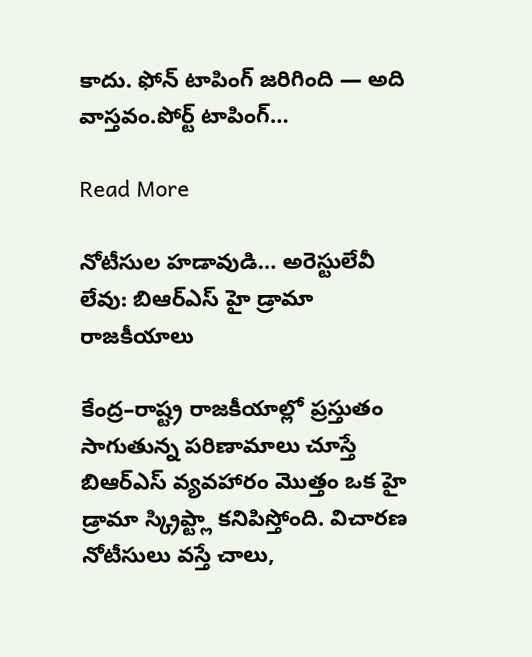కాదు. ఫోన్ టాపింగ్ జరిగింది — అది వాస్తవం.పోర్ట్ టాపింగ్…

Read More

నోటీసుల హడావుడి… అరెస్టులేవీ లేవు: బిఆర్ఎస్ హై డ్రామా రాజకీయాలు

కేంద్ర–రాష్ట్ర రాజకీయాల్లో ప్రస్తుతం సాగుతున్న పరిణామాలు చూస్తే బిఆర్ఎస్ వ్యవహారం మొత్తం ఒక హై డ్రామా స్క్రిప్ట్లా కనిపిస్తోంది. విచారణ నోటీసులు వస్తే చాలు,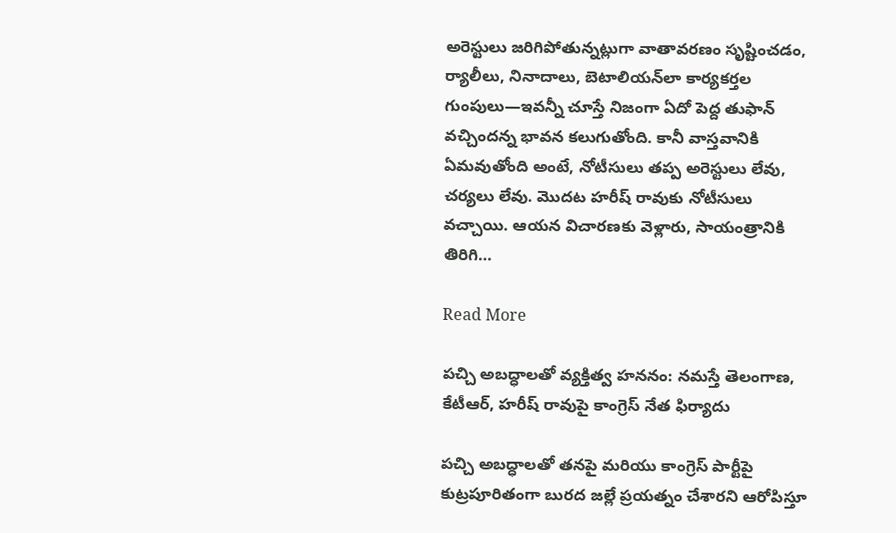అరెస్టులు జరిగిపోతున్నట్లుగా వాతావరణం సృష్టించడం, ర్యాలీలు, నినాదాలు, బెటాలియన్‌లా కార్యకర్తల గుంపులు—ఇవన్నీ చూస్తే నిజంగా ఏదో పెద్ద తుఫాన్ వచ్చిందన్న భావన కలుగుతోంది. కానీ వాస్తవానికి ఏమవుతోంది అంటే, నోటీసులు తప్ప అరెస్టులు లేవు, చర్యలు లేవు. మొదట హరీష్ రావుకు నోటీసులు వచ్చాయి. ఆయన విచారణకు వెళ్లారు, సాయంత్రానికి తిరిగి…

Read More

పచ్చి అబద్ధాలతో వ్యక్తిత్వ హననం: నమస్తే తెలంగాణ, కేటీఆర్, హరీష్ రావుపై కాంగ్రెస్ నేత ఫిర్యాదు

పచ్చి అబద్ధాలతో తనపై మరియు కాంగ్రెస్ పార్టీపై కుట్రపూరితంగా బురద జల్లే ప్రయత్నం చేశారని ఆరోపిస్తూ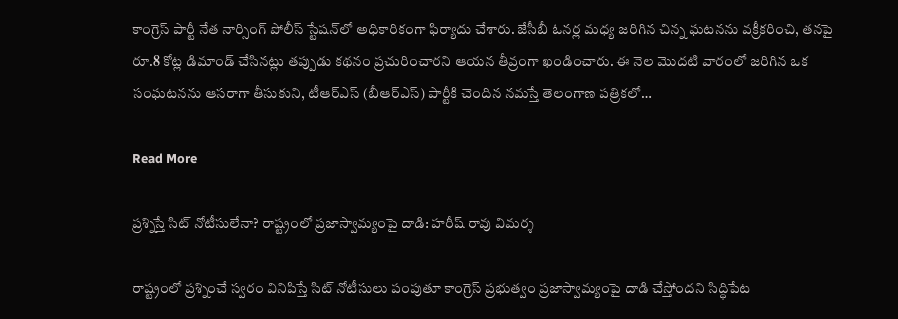కాంగ్రెస్ పార్టీ నేత నార్సింగ్ పోలీస్ స్టేషన్‌లో అధికారికంగా ఫిర్యాదు చేశారు. జేసీబీ ఓనర్ల మధ్య జరిగిన చిన్న ఘటనను వక్రీకరించి, తనపై రూ.8 కోట్ల డిమాండ్ చేసినట్లు తప్పుడు కథనం ప్రచురించారని ఆయన తీవ్రంగా ఖండించారు. ఈ నెల మొదటి వారంలో జరిగిన ఒక సంఘటనను ఆసరాగా తీసుకుని, టీఆర్‌ఎస్ (బీఆర్‌ఎస్) పార్టీకి చెందిన నమస్తే తెలంగాణ పత్రికలో…

Read More

ప్రశ్నిస్తే సిట్ నోటీసులేనా? రాష్ట్రంలో ప్రజాస్వామ్యంపై దాడి: హరీష్ రావు విమర్శ

రాష్ట్రంలో ప్రశ్నించే స్వరం వినిపిస్తే సిట్ నోటీసులు పంపుతూ కాంగ్రెస్ ప్రభుత్వం ప్రజాస్వామ్యంపై దాడి చేస్తోందని సిద్ధిపేట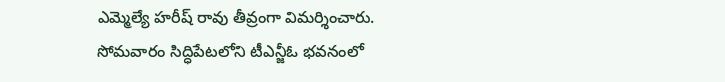ఎమ్మెల్యే హరీష్ రావు తీవ్రంగా విమర్శించారు. సోమవారం సిద్ధిపేటలోని టీఎన్జీఓ భవనంలో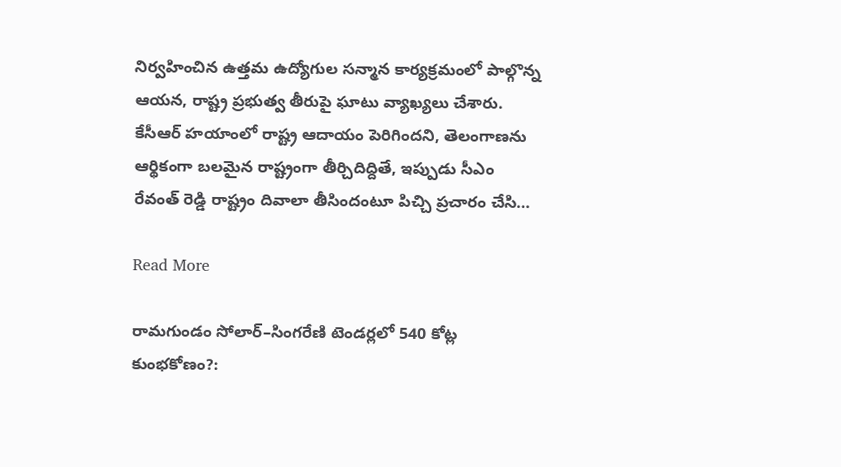నిర్వహించిన ఉత్తమ ఉద్యోగుల సన్మాన కార్యక్రమంలో పాల్గొన్న ఆయన, రాష్ట్ర ప్రభుత్వ తీరుపై ఘాటు వ్యాఖ్యలు చేశారు. కేసీఆర్ హయాంలో రాష్ట్ర ఆదాయం పెరిగిందని, తెలంగాణను ఆర్థికంగా బలమైన రాష్ట్రంగా తీర్చిదిద్దితే, ఇప్పుడు సీఎం రేవంత్ రెడ్డి రాష్ట్రం దివాలా తీసిందంటూ పిచ్చి ప్రచారం చేసి…

Read More

రామగుండం సోలార్–సింగరేణి టెండర్లలో 540 కోట్ల కుంభకోణం?: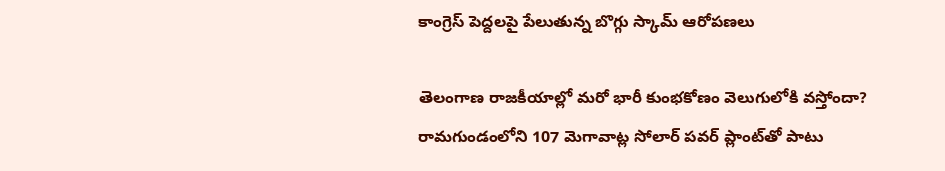కాంగ్రెస్ పెద్దలపై పేలుతున్న బొగ్గు స్కామ్ ఆరోపణలు

తెలంగాణ రాజకీయాల్లో మరో భారీ కుంభకోణం వెలుగులోకి వస్తోందా? రామగుండంలోని 107 మెగావాట్ల సోలార్ పవర్ ప్లాంట్‌తో పాటు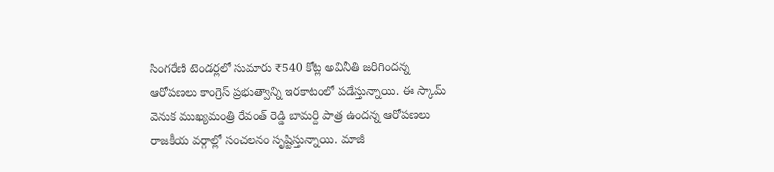సింగరేణి టెండర్లలో సుమారు ₹540 కోట్ల అవినీతి జరిగిందన్న ఆరోపణలు కాంగ్రెస్ ప్రభుత్వాన్ని ఇరకాటంలో పడేస్తున్నాయి. ఈ స్కామ్ వెనుక ముఖ్యమంత్రి రేవంత్ రెడ్డి బామర్ది పాత్ర ఉందన్న ఆరోపణలు రాజకీయ వర్గాల్లో సంచలనం సృష్టిస్తున్నాయి. మాజీ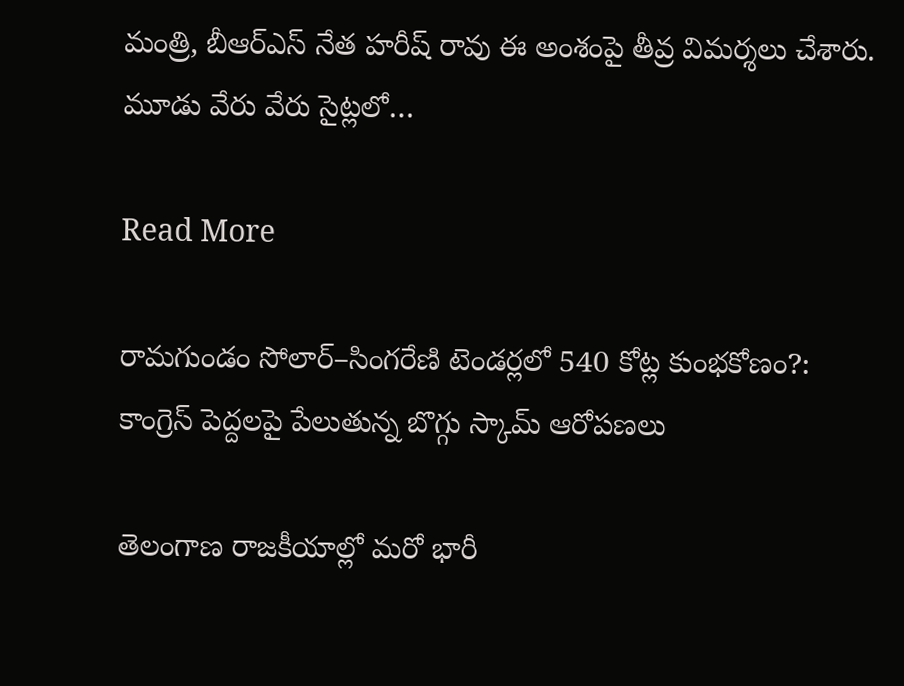మంత్రి, బీఆర్ఎస్ నేత హరీష్ రావు ఈ అంశంపై తీవ్ర విమర్శలు చేశారు. మూడు వేరు వేరు సైట్లలో…

Read More

రామగుండం సోలార్–సింగరేణి టెండర్లలో 540 కోట్ల కుంభకోణం?: కాంగ్రెస్ పెద్దలపై పేలుతున్న బొగ్గు స్కామ్ ఆరోపణలు

తెలంగాణ రాజకీయాల్లో మరో భారీ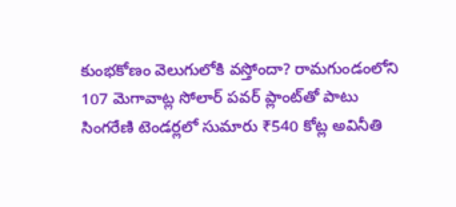కుంభకోణం వెలుగులోకి వస్తోందా? రామగుండంలోని 107 మెగావాట్ల సోలార్ పవర్ ప్లాంట్‌తో పాటు సింగరేణి టెండర్లలో సుమారు ₹540 కోట్ల అవినీతి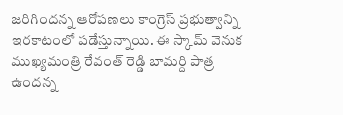జరిగిందన్న ఆరోపణలు కాంగ్రెస్ ప్రభుత్వాన్ని ఇరకాటంలో పడేస్తున్నాయి. ఈ స్కామ్ వెనుక ముఖ్యమంత్రి రేవంత్ రెడ్డి బామర్ది పాత్ర ఉందన్న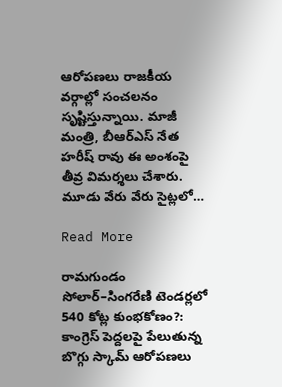ఆరోపణలు రాజకీయ వర్గాల్లో సంచలనం సృష్టిస్తున్నాయి. మాజీ మంత్రి, బీఆర్ఎస్ నేత హరీష్ రావు ఈ అంశంపై తీవ్ర విమర్శలు చేశారు. మూడు వేరు వేరు సైట్లలో…

Read More

రామగుండం సోలార్–సింగరేణి టెండర్లలో 540 కోట్ల కుంభకోణం?: కాంగ్రెస్ పెద్దలపై పేలుతున్న బొగ్గు స్కామ్ ఆరోపణలు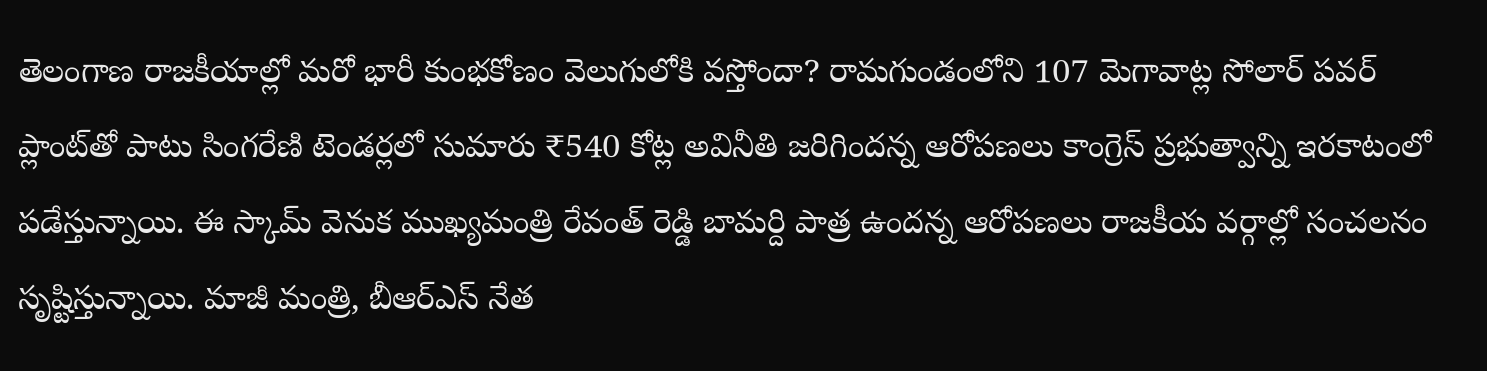తెలంగాణ రాజకీయాల్లో మరో భారీ కుంభకోణం వెలుగులోకి వస్తోందా? రామగుండంలోని 107 మెగావాట్ల సోలార్ పవర్ ప్లాంట్‌తో పాటు సింగరేణి టెండర్లలో సుమారు ₹540 కోట్ల అవినీతి జరిగిందన్న ఆరోపణలు కాంగ్రెస్ ప్రభుత్వాన్ని ఇరకాటంలో పడేస్తున్నాయి. ఈ స్కామ్ వెనుక ముఖ్యమంత్రి రేవంత్ రెడ్డి బామర్ది పాత్ర ఉందన్న ఆరోపణలు రాజకీయ వర్గాల్లో సంచలనం సృష్టిస్తున్నాయి. మాజీ మంత్రి, బీఆర్ఎస్ నేత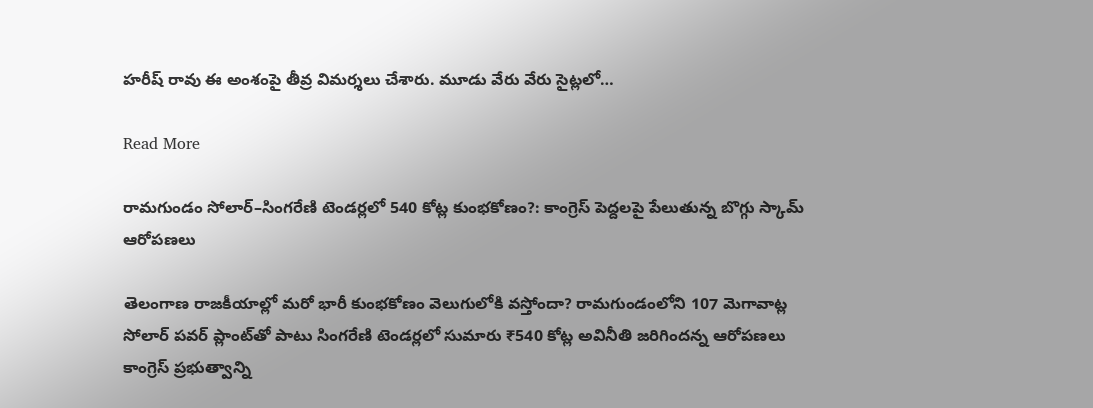హరీష్ రావు ఈ అంశంపై తీవ్ర విమర్శలు చేశారు. మూడు వేరు వేరు సైట్లలో…

Read More

రామగుండం సోలార్–సింగరేణి టెండర్లలో 540 కోట్ల కుంభకోణం?: కాంగ్రెస్ పెద్దలపై పేలుతున్న బొగ్గు స్కామ్ ఆరోపణలు

తెలంగాణ రాజకీయాల్లో మరో భారీ కుంభకోణం వెలుగులోకి వస్తోందా? రామగుండంలోని 107 మెగావాట్ల సోలార్ పవర్ ప్లాంట్‌తో పాటు సింగరేణి టెండర్లలో సుమారు ₹540 కోట్ల అవినీతి జరిగిందన్న ఆరోపణలు కాంగ్రెస్ ప్రభుత్వాన్ని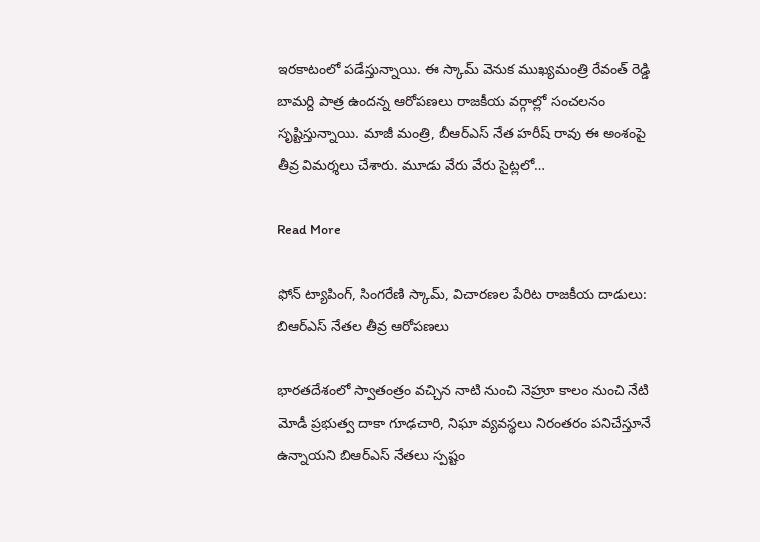ఇరకాటంలో పడేస్తున్నాయి. ఈ స్కామ్ వెనుక ముఖ్యమంత్రి రేవంత్ రెడ్డి బామర్ది పాత్ర ఉందన్న ఆరోపణలు రాజకీయ వర్గాల్లో సంచలనం సృష్టిస్తున్నాయి. మాజీ మంత్రి, బీఆర్ఎస్ నేత హరీష్ రావు ఈ అంశంపై తీవ్ర విమర్శలు చేశారు. మూడు వేరు వేరు సైట్లలో…

Read More

ఫోన్ ట్యాపింగ్, సింగరేణి స్కామ్, విచారణల పేరిట రాజకీయ దాడులు: బిఆర్ఎస్ నేతల తీవ్ర ఆరోపణలు

భారతదేశంలో స్వాతంత్రం వచ్చిన నాటి నుంచి నెహ్రూ కాలం నుంచి నేటి మోడీ ప్రభుత్వ దాకా గూఢచారి, నిఘా వ్యవస్థలు నిరంతరం పనిచేస్తూనే ఉన్నాయని బిఆర్ఎస్ నేతలు స్పష్టం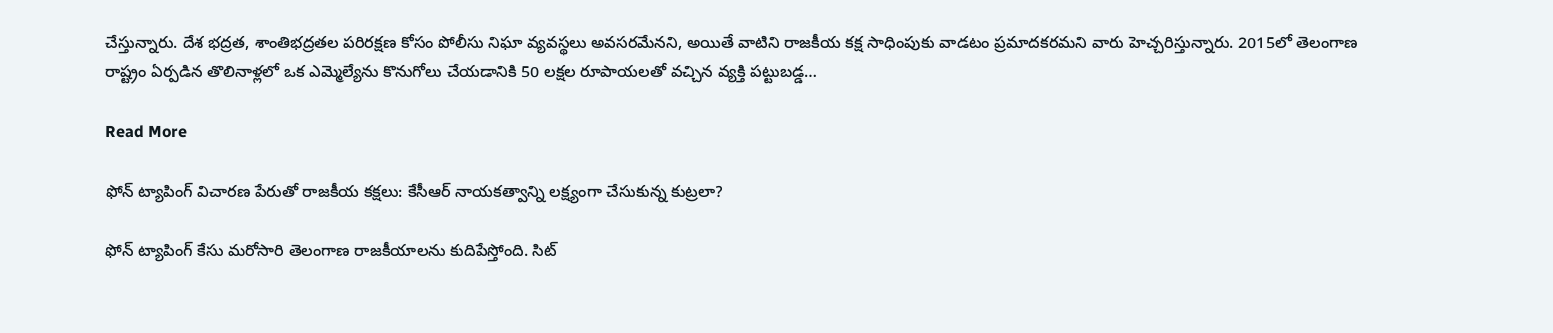చేస్తున్నారు. దేశ భద్రత, శాంతిభద్రతల పరిరక్షణ కోసం పోలీసు నిఘా వ్యవస్థలు అవసరమేనని, అయితే వాటిని రాజకీయ కక్ష సాధింపుకు వాడటం ప్రమాదకరమని వారు హెచ్చరిస్తున్నారు. 2015లో తెలంగాణ రాష్ట్రం ఏర్పడిన తొలినాళ్లలో ఒక ఎమ్మెల్యేను కొనుగోలు చేయడానికి 50 లక్షల రూపాయలతో వచ్చిన వ్యక్తి పట్టుబడ్డ…

Read More

ఫోన్ ట్యాపింగ్ విచారణ పేరుతో రాజకీయ కక్షలు: కేసీఆర్ నాయకత్వాన్ని లక్ష్యంగా చేసుకున్న కుట్రలా?

ఫోన్ ట్యాపింగ్ కేసు మరోసారి తెలంగాణ రాజకీయాలను కుదిపేస్తోంది. సిట్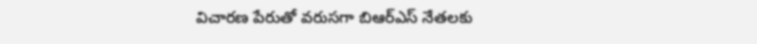విచారణ పేరుతో వరుసగా బిఆర్ఎస్ నేతలకు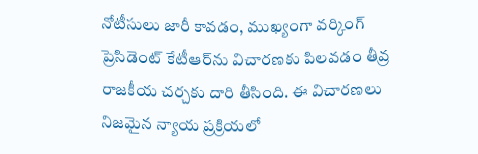నోటీసులు జారీ కావడం, ముఖ్యంగా వర్కింగ్ ప్రెసిడెంట్ కేటీఆర్‌ను విచారణకు పిలవడం తీవ్ర రాజకీయ చర్చకు దారి తీసింది. ఈ విచారణలు నిజమైన న్యాయ ప్రక్రియలో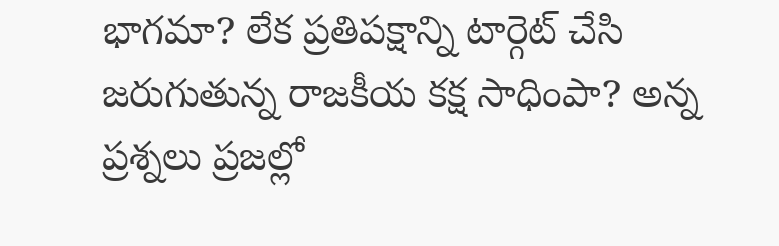భాగమా? లేక ప్రతిపక్షాన్ని టార్గెట్ చేసి జరుగుతున్న రాజకీయ కక్ష సాధింపా? అన్న ప్రశ్నలు ప్రజల్లో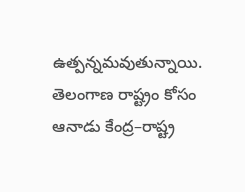ఉత్పన్నమవుతున్నాయి. తెలంగాణ రాష్ట్రం కోసం ఆనాడు కేంద్ర–రాష్ట్ర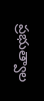ప్రభుత్వాల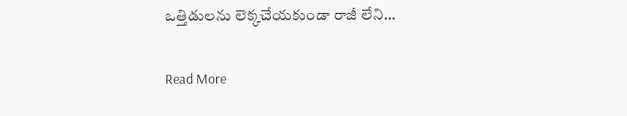ఒత్తిడులను లెక్కచేయకుండా రాజీ లేని…

Read More